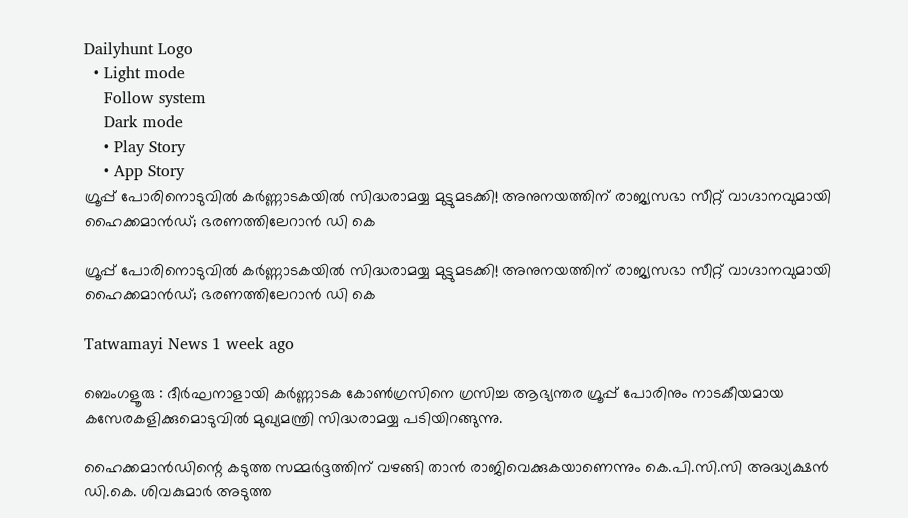Dailyhunt Logo
  • Light mode
    Follow system
    Dark mode
    • Play Story
    • App Story
ഗ്രൂപ്പ് പോരിനൊടുവില്‍ കര്‍ണ്ണാടകയില്‍ സിദ്ധരാമയ്യ മുട്ടുമടക്കി! അനുനയത്തിന് രാജ്യസഭാ സീറ്റ് വാഗ്ദാനവുമായി ഹൈക്കമാൻഡ്; ഭരണത്തിലേറാൻ ഡി കെ

ഗ്രൂപ്പ് പോരിനൊടുവില്‍ കര്‍ണ്ണാടകയില്‍ സിദ്ധരാമയ്യ മുട്ടുമടക്കി! അനുനയത്തിന് രാജ്യസഭാ സീറ്റ് വാഗ്ദാനവുമായി ഹൈക്കമാൻഡ്; ഭരണത്തിലേറാൻ ഡി കെ

Tatwamayi News 1 week ago

ബെംഗളൂരു : ദീർഘനാളായി കർണ്ണാടക കോണ്‍ഗ്രസിനെ ഗ്രസിച്ച ആഭ്യന്തര ഗ്രൂപ്പ് പോരിനും നാടകീയമായ കസേരകളിക്കുമൊടുവില്‍ മുഖ്യമന്ത്രി സിദ്ധരാമയ്യ പടിയിറങ്ങുന്നു.

ഹൈക്കമാൻഡിന്റെ കടുത്ത സമ്മർദ്ദത്തിന് വഴങ്ങി താൻ രാജിവെക്കുകയാണെന്നും കെ.പി.സി.സി അദ്ധ്യക്ഷൻ ഡി.കെ. ശിവകുമാർ അടുത്ത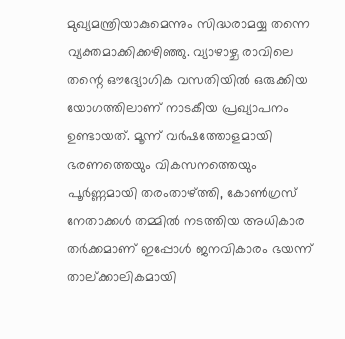മുഖ്യമന്ത്രിയാകുമെന്നും സിദ്ധരാമയ്യ തന്നെ വ്യക്തമാക്കിക്കഴിഞ്ഞു. വ്യാഴാഴ്ച രാവിലെ തന്റെ ഔദ്യോഗിക വസതിയില്‍ ഒരുക്കിയ യോഗത്തിലാണ് നാടകീയ പ്രഖ്യാപനം ഉണ്ടായത്. മൂന്ന് വർഷത്തോളമായി ഭരണത്തെയും വികസനത്തെയും പൂർണ്ണമായി തരംതാഴ്ത്തി, കോണ്‍ഗ്രസ് നേതാക്കള്‍ തമ്മില്‍ നടത്തിയ അധികാര തർക്കമാണ് ഇപ്പോള്‍ ജനവികാരം ഭയന്ന് താല്ക്കാലികമായി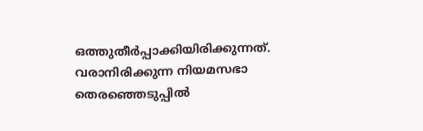ഒത്തുതീർപ്പാക്കിയിരിക്കുന്നത്. വരാനിരിക്കുന്ന നിയമസഭാ തെരഞ്ഞെടുപ്പില്‍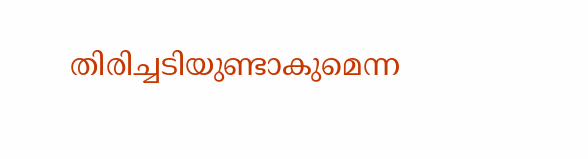തിരിച്ചടിയുണ്ടാകുമെന്ന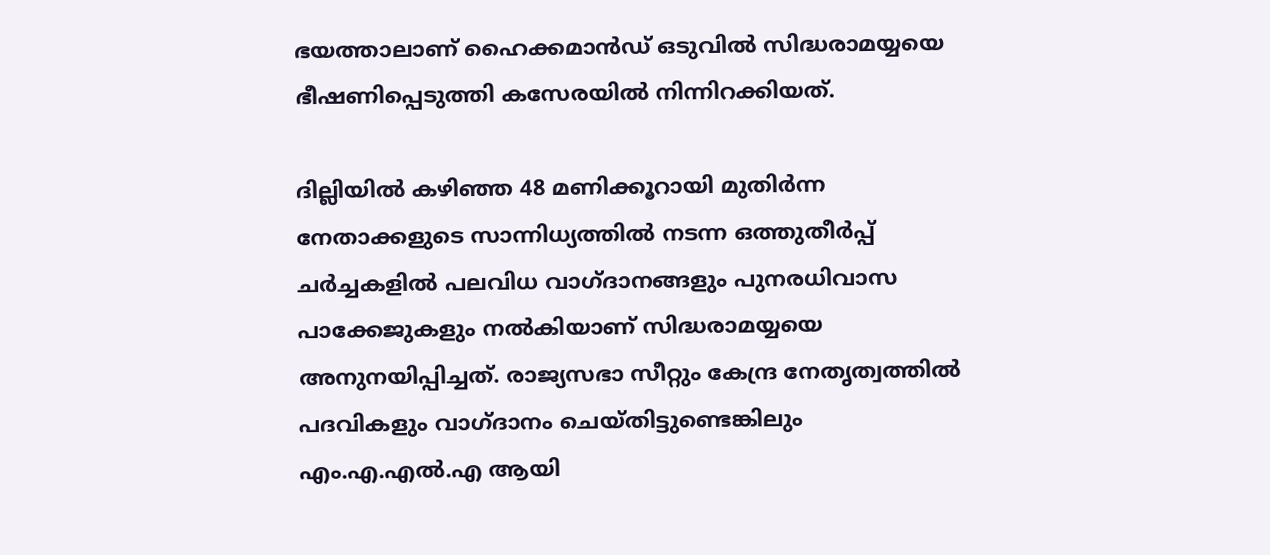ഭയത്താലാണ് ഹൈക്കമാൻഡ് ഒടുവില്‍ സിദ്ധരാമയ്യയെ ഭീഷണിപ്പെടുത്തി കസേരയില്‍ നിന്നിറക്കിയത്.

ദില്ലിയില്‍ കഴിഞ്ഞ 48 മണിക്കൂറായി മുതിർന്ന നേതാക്കളുടെ സാന്നിധ്യത്തില്‍ നടന്ന ഒത്തുതീർപ്പ് ചർച്ചകളില്‍ പലവിധ വാഗ്ദാനങ്ങളും പുനരധിവാസ പാക്കേജുകളും നല്‍കിയാണ് സിദ്ധരാമയ്യയെ അനുനയിപ്പിച്ചത്. രാജ്യസഭാ സീറ്റും കേന്ദ്ര നേതൃത്വത്തില്‍ പദവികളും വാഗ്ദാനം ചെയ്തിട്ടുണ്ടെങ്കിലും എം.എ.എല്‍.എ ആയി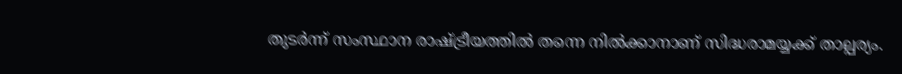തുടർന്ന് സംസ്ഥാന രാഷ്ട്രീയത്തില്‍ തന്നെ നില്‍ക്കാനാണ് സിദ്ധരാമയ്യക്ക് താല്പര്യം.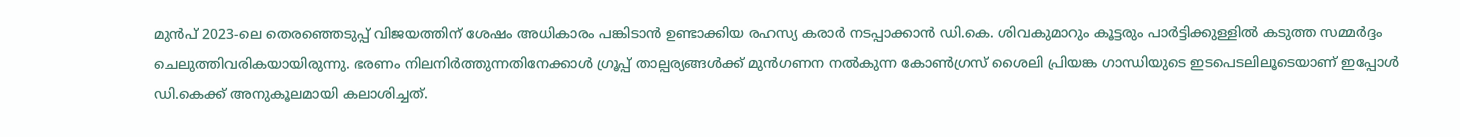മുൻപ് 2023-ലെ തെരഞ്ഞെടുപ്പ് വിജയത്തിന് ശേഷം അധികാരം പങ്കിടാൻ ഉണ്ടാക്കിയ രഹസ്യ കരാർ നടപ്പാക്കാൻ ഡി.കെ. ശിവകുമാറും കൂട്ടരും പാർട്ടിക്കുള്ളില്‍ കടുത്ത സമ്മർദ്ദം ചെലുത്തിവരികയായിരുന്നു. ഭരണം നിലനിർത്തുന്നതിനേക്കാള്‍ ഗ്രൂപ്പ് താല്പര്യങ്ങള്‍ക്ക് മുൻഗണന നല്‍കുന്ന കോണ്‍ഗ്രസ് ശൈലി പ്രിയങ്ക ഗാന്ധിയുടെ ഇടപെടലിലൂടെയാണ് ഇപ്പോള്‍ ഡി.കെക്ക് അനുകൂലമായി കലാശിച്ചത്.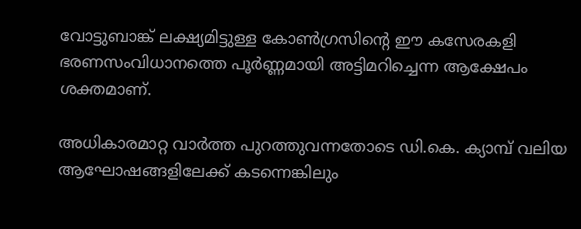വോട്ടുബാങ്ക് ലക്ഷ്യമിട്ടുള്ള കോണ്‍ഗ്രസിന്റെ ഈ കസേരകളി ഭരണസംവിധാനത്തെ പൂർണ്ണമായി അട്ടിമറിച്ചെന്ന ആക്ഷേപം ശക്തമാണ്.

അധികാരമാറ്റ വാർത്ത പുറത്തുവന്നതോടെ ഡി.കെ. ക്യാമ്പ് വലിയ ആഘോഷങ്ങളിലേക്ക് കടന്നെങ്കിലും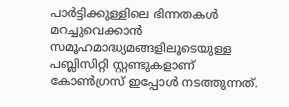പാർട്ടിക്കുള്ളിലെ ഭിന്നതകള്‍ മറച്ചുവെക്കാൻ സമൂഹമാദ്ധ്യമങ്ങളിലൂടെയുള്ള പബ്ലിസിറ്റി സ്റ്റണ്ടുകളാണ് കോണ്‍ഗ്രസ് ഇപ്പോള്‍ നടത്തുന്നത്.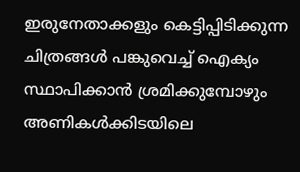ഇരുനേതാക്കളും കെട്ടിപ്പിടിക്കുന്ന ചിത്രങ്ങള്‍ പങ്കുവെച്ച്‌ ഐക്യം സ്ഥാപിക്കാൻ ശ്രമിക്കുമ്പോഴും അണികള്‍ക്കിടയിലെ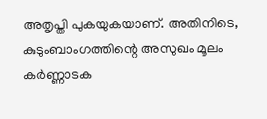അതൃപ്തി പുകയുകയാണ്. അതിനിടെ, കുടുംബാംഗത്തിന്റെ അസുഖം മൂലം കർണ്ണാടക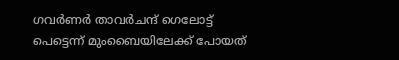ഗവർണർ താവർചന്ദ് ഗെലോട്ട് പെട്ടെന്ന് മുംബൈയിലേക്ക് പോയത്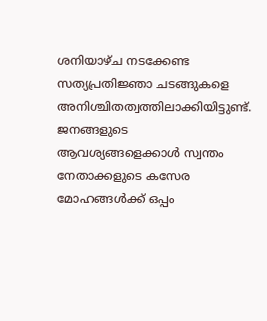ശനിയാഴ്ച നടക്കേണ്ട സത്യപ്രതിജ്ഞാ ചടങ്ങുകളെ അനിശ്ചിതത്വത്തിലാക്കിയിട്ടുണ്ട്. ജനങ്ങളുടെ ആവശ്യങ്ങളെക്കാള്‍ സ്വന്തം നേതാക്കളുടെ കസേര മോഹങ്ങള്‍ക്ക് ഒപ്പം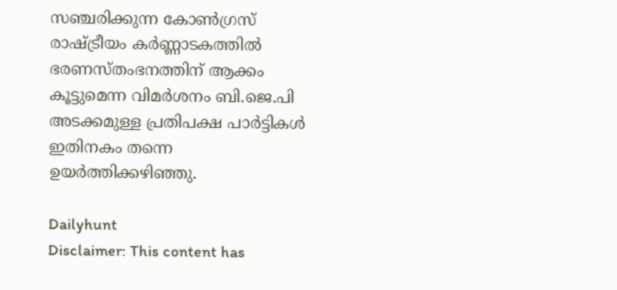സഞ്ചരിക്കുന്ന കോണ്‍ഗ്രസ് രാഷ്ട്രീയം കർണ്ണാടകത്തില്‍ ഭരണസ്തംഭനത്തിന് ആക്കം കൂട്ടുമെന്ന വിമർശനം ബി.ജെ.പി അടക്കമുള്ള പ്രതിപക്ഷ പാർട്ടികള്‍ ഇതിനകം തന്നെ ഉയർത്തിക്കഴിഞ്ഞു.

Dailyhunt
Disclaimer: This content has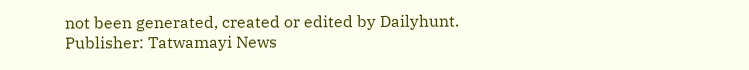not been generated, created or edited by Dailyhunt. Publisher: Tatwamayi News